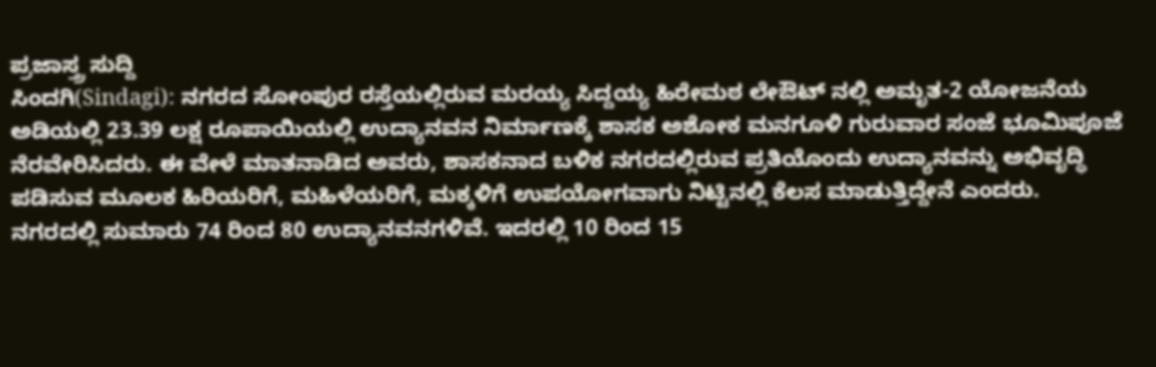ಪ್ರಜಾಸ್ತ್ರ ಸುದ್ದಿ
ಸಿಂದಗಿ(Sindagi): ನಗರದ ಸೋಂಪುರ ರಸ್ತೆಯಲ್ಲಿರುವ ಮರಯ್ಯ ಸಿದ್ದಯ್ಯ ಹಿರೇಮಠ ಲೇಔಟ್ ನಲ್ಲಿ ಅಮೃತ-2 ಯೋಜನೆಯ ಅಡಿಯಲ್ಲಿ 23.39 ಲಕ್ಷ ರೂಪಾಯಿಯಲ್ಲಿ ಉದ್ಯಾನವನ ನಿರ್ಮಾಣಕ್ಕೆ ಶಾಸಕ ಅಶೋಕ ಮನಗೂಳಿ ಗುರುವಾರ ಸಂಜೆ ಭೂಮಿಪೂಜೆ ನೆರವೇರಿಸಿದರು. ಈ ವೇಳೆ ಮಾತನಾಡಿದ ಅವರು, ಶಾಸಕನಾದ ಬಳಿಕ ನಗರದಲ್ಲಿರುವ ಪ್ರತಿಯೊಂದು ಉದ್ಯಾನವನ್ನು ಅಭಿವೃದ್ಧಿ ಪಡಿಸುವ ಮೂಲಕ ಹಿರಿಯರಿಗೆ, ಮಹಿಳೆಯರಿಗೆ, ಮಕ್ಕಳಿಗೆ ಉಪಯೋಗವಾಗು ನಿಟ್ಟಿನಲ್ಲಿ ಕೆಲಸ ಮಾಡುತ್ತಿದ್ದೇನೆ ಎಂದರು.
ನಗರದಲ್ಲಿ ಸುಮಾರು 74 ರಿಂದ 80 ಉದ್ಯಾನವನಗಳಿವೆ. ಇದರಲ್ಲಿ 10 ರಿಂದ 15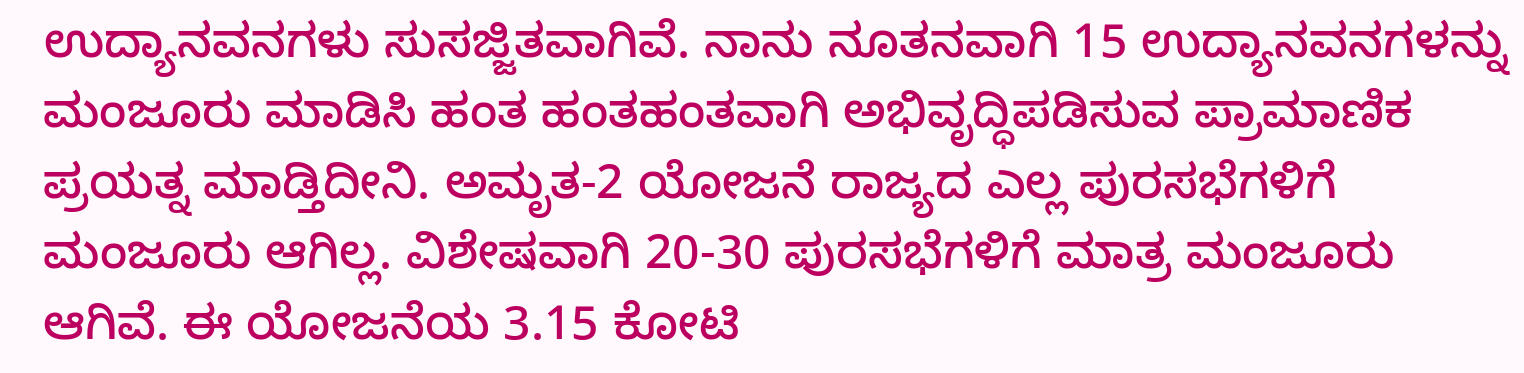ಉದ್ಯಾನವನಗಳು ಸುಸಜ್ಜಿತವಾಗಿವೆ. ನಾನು ನೂತನವಾಗಿ 15 ಉದ್ಯಾನವನಗಳನ್ನು ಮಂಜೂರು ಮಾಡಿಸಿ ಹಂತ ಹಂತಹಂತವಾಗಿ ಅಭಿವೃದ್ಧಿಪಡಿಸುವ ಪ್ರಾಮಾಣಿಕ ಪ್ರಯತ್ನ ಮಾಡ್ತಿದೀನಿ. ಅಮೃತ-2 ಯೋಜನೆ ರಾಜ್ಯದ ಎಲ್ಲ ಪುರಸಭೆಗಳಿಗೆ ಮಂಜೂರು ಆಗಿಲ್ಲ. ವಿಶೇಷವಾಗಿ 20-30 ಪುರಸಭೆಗಳಿಗೆ ಮಾತ್ರ ಮಂಜೂರು ಆಗಿವೆ. ಈ ಯೋಜನೆಯ 3.15 ಕೋಟಿ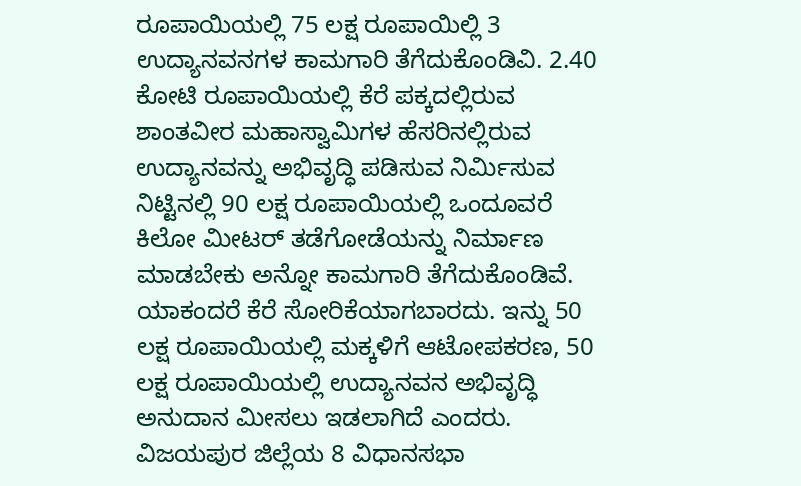ರೂಪಾಯಿಯಲ್ಲಿ 75 ಲಕ್ಷ ರೂಪಾಯಿಲ್ಲಿ 3 ಉದ್ಯಾನವನಗಳ ಕಾಮಗಾರಿ ತೆಗೆದುಕೊಂಡಿವಿ. 2.40 ಕೋಟಿ ರೂಪಾಯಿಯಲ್ಲಿ ಕೆರೆ ಪಕ್ಕದಲ್ಲಿರುವ ಶಾಂತವೀರ ಮಹಾಸ್ವಾಮಿಗಳ ಹೆಸರಿನಲ್ಲಿರುವ ಉದ್ಯಾನವನ್ನು ಅಭಿವೃದ್ಧಿ ಪಡಿಸುವ ನಿರ್ಮಿಸುವ ನಿಟ್ಟಿನಲ್ಲಿ 90 ಲಕ್ಷ ರೂಪಾಯಿಯಲ್ಲಿ ಒಂದೂವರೆ ಕಿಲೋ ಮೀಟರ್ ತಡೆಗೋಡೆಯನ್ನು ನಿರ್ಮಾಣ ಮಾಡಬೇಕು ಅನ್ನೋ ಕಾಮಗಾರಿ ತೆಗೆದುಕೊಂಡಿವೆ. ಯಾಕಂದರೆ ಕೆರೆ ಸೋರಿಕೆಯಾಗಬಾರದು. ಇನ್ನು 50 ಲಕ್ಷ ರೂಪಾಯಿಯಲ್ಲಿ ಮಕ್ಕಳಿಗೆ ಆಟೋಪಕರಣ, 50 ಲಕ್ಷ ರೂಪಾಯಿಯಲ್ಲಿ ಉದ್ಯಾನವನ ಅಭಿವೃದ್ಧಿ ಅನುದಾನ ಮೀಸಲು ಇಡಲಾಗಿದೆ ಎಂದರು.
ವಿಜಯಪುರ ಜಿಲ್ಲೆಯ 8 ವಿಧಾನಸಭಾ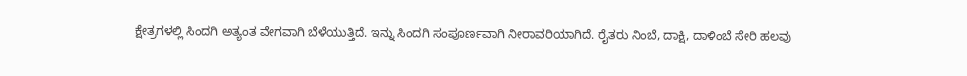ಕ್ಷೇತ್ರಗಳಲ್ಲಿ ಸಿಂದಗಿ ಅತ್ಯಂತ ವೇಗವಾಗಿ ಬೆಳೆಯುತ್ತಿದೆ. ಇನ್ನು ಸಿಂದಗಿ ಸಂಪೂರ್ಣವಾಗಿ ನೀರಾವರಿಯಾಗಿದೆ. ರೈತರು ನಿಂಬೆ, ದಾಕ್ಷಿ, ದಾಳಿಂಬೆ ಸೇರಿ ಹಲವು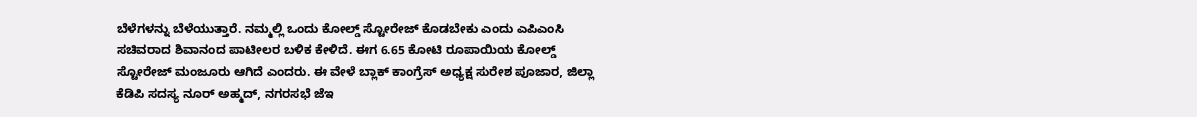ಬೆಳೆಗಳನ್ನು ಬೆಳೆಯುತ್ತಾರೆ. ನಮ್ಮಲ್ಲಿ ಒಂದು ಕೋಲ್ಡ್ ಸ್ಟೋರೇಜ್ ಕೊಡಬೇಕು ಎಂದು ಎಪಿಎಂಸಿ ಸಚಿವರಾದ ಶಿವಾನಂದ ಪಾಟೀಲರ ಬಳಿಕ ಕೇಳಿದೆ. ಈಗ 6.65 ಕೋಟಿ ರೂಪಾಯಿಯ ಕೋಲ್ಡ್ ಸ್ಟೋರೇಜ್ ಮಂಜೂರು ಆಗಿದೆ ಎಂದರು. ಈ ವೇಳೆ ಬ್ಲಾಕ್ ಕಾಂಗ್ರೆಸ್ ಅಧ್ಯಕ್ಷ ಸುರೇಶ ಪೂಜಾರ, ಜಿಲ್ಲಾ ಕೆಡಿಪಿ ಸದಸ್ಯ ನೂರ್ ಅಹ್ಮದ್, ನಗರಸಭೆ ಜೆಇ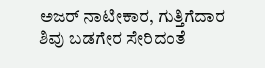ಅಜರ್ ನಾಟೀಕಾರ, ಗುತ್ತಿಗೆದಾರ ಶಿವು ಬಡಗೇರ ಸೇರಿದಂತೆ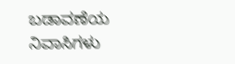ಬಡಾವಣೆಯ ನಿವಾಸಿಗಳು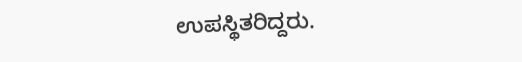ಉಪಸ್ಥಿತರಿದ್ದರು.